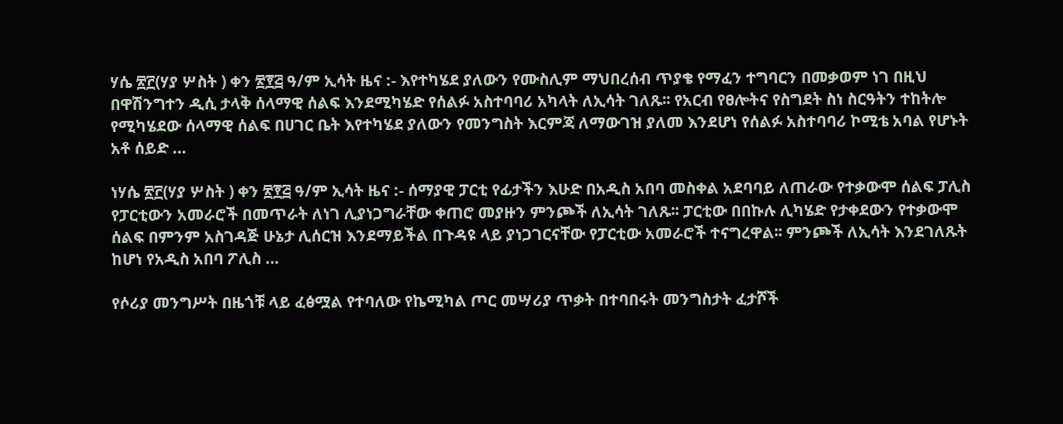ሃሴ ፳፫(ሃያ ሦስት ) ቀን ፳፻፭ ዓ/ም ኢሳት ዜና :- እየተካሄደ ያለውን የሙስሊም ማህበረሰብ ጥያቄ የማፈን ተግባርን በመቃወም ነገ በዚህ በዋሽንግተን ዲሲ ታላቅ ሰላማዊ ሰልፍ እንደሚካሄድ የሰልፉ አስተባባሪ አካላት ለኢሳት ገለጹ፡፡ የአርብ የፀሎትና የስግደት ስነ ስርዓትን ተከትሎ የሚካሄደው ሰላማዊ ሰልፍ በሀገር ቤት እየተካሄደ ያለውን የመንግስት እርምጃ ለማውገዝ ያለመ እንደሆነ የሰልፉ አስተባባሪ ኮሚቴ አባል የሆኑት አቶ ሰይድ …

ነሃሴ ፳፫(ሃያ ሦስት ) ቀን ፳፻፭ ዓ/ም ኢሳት ዜና :- ሰማያዊ ፓርቲ የፊታችን እሁድ በአዲስ አበባ መስቀል አደባባይ ለጠራው የተቃውሞ ሰልፍ ፓሊስ የፓርቲውን አመራሮች በመጥራት ለነገ ሊያነጋግራቸው ቀጠሮ መያዙን ምንጮች ለኢሳት ገለጹ፡፡ ፓርቲው በበኩሉ ሊካሄድ የታቀደውን የተቃውሞ ሰልፍ በምንም አስገዳጅ ሁኔታ ሊሰርዝ እንደማይችል በጉዳዩ ላይ ያነጋገርናቸው የፓርቲው አመራሮች ተናግረዋል፡፡ ምንጮች ለኢሳት እንደገለጹት ከሆነ የአዲስ አበባ ፖሊስ …

የሶሪያ መንግሥት በዜጎቹ ላይ ፈፅሟል የተባለው የኬሚካል ጦር መሣሪያ ጥቃት በተባበሩት መንግስታት ፈታሾች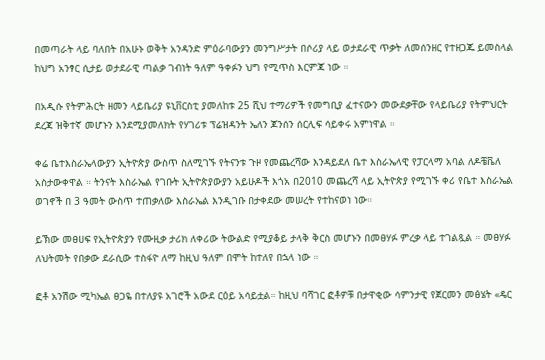በመጣራት ላይ ባለበት በአሁኑ ወቅት አንዳንድ ምዕራባውያን መንግሥታት በሶሪያ ላይ ወታደራዊ ጥቃት ለመሰንዘር የተዘጋጁ ይመስላል ከህግ አንፃር ሲታይ ወታደራዊ ጣልቃ ገብነት ዓለም ዓቀፉን ህግ የሚጥስ እርምጃ ነው ።

በአዲሱ የትምሕርት ዘመን ላይቤሪያ ዩኒቨርስቲ ያመለከቱ 25 ሺህ ተማሪዎች የመግቢያ ፈተናውን መውደቃቸው የላይቤሪያ የትምህርት ደረጃ ዝቅተኛ መሆኑን እንደሚያመለክት የሃገሪቱ ፕሬዝዳንት ኤለን ጆንሰን ሰርሊፍ ሳይቀሩ አምነዋል ።

ቀሬ ቤተእስራኤላውያን ኢትዮጵያ ውስጥ ስለሚገኙ የትናንቱ ጉዞ የመጨረሻው እንዳይደለ ቤተ እስራኤላዊ የፓርላማ አባል ለዶቼቬለ አስታውቀዋል ። ትንናት እስራኤል የገቡት ኢትዮጵያውያን አይሁዶች እጎአ በ2010 መጨረሻ ላይ ኢትዮጵያ የሚገኙ ቀሪ የቤተ እስራኤል ወገኖች በ 3 ዓመት ውስጥ ተጠቃለው እስራኤል እንዲገቡ በታቀደው መሠረት የተከናወነ ነው።

ይኽው መፀሀፍ የኢትዮጵያን የሙዚቃ ታሪክ ለቀሪው ትውልድ የሚያቆይ ታላቅ ቅርስ መሆኑን በመፀሃፉ ምረቃ ላይ ተገልጿል ። መፀሃፉ ለህትመት የበቃው ደራሲው ተስፋዮ ለማ ከዚህ ዓለም በሞት ከተለየ በኋላ ነው ።

ፎቶ አንሽው ሚካኤል ፀጋዬ በተለያዩ አገሮች አውደ ርዕይ አሳይቷል። ከዚህ ባሻገር ፎቶዎቹ በታዋቂው ሳምንታዊ የጀርመን መፅሄት «ዴር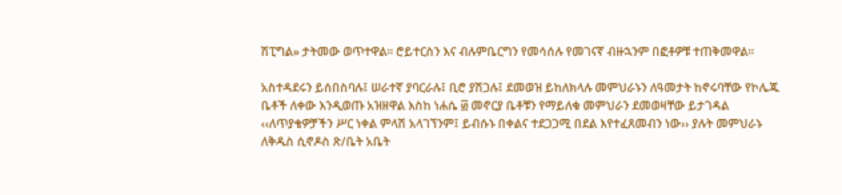ሽፒግል» ታትመው ወጥተዋል። ሮይተርስን እና ብሉምቤርግን የመሳሰሉ የመገናኛ ብዙኋንም በፎቶዎቹ ተጠቅመዋል።

አስተዳደሩን ይሰበስባሉ፤ ሠራተኛ ያባርራሉ፤ ቢሮ ያሽጋሉ፤ ደመወዝ ይከለክላሉ መምህራኑን ለዓመታት ከኖሩባቸው የኮሌጁ ቤቶች ለቀው እንዲወጡ አዝዘዋል እስከ ነሐሴ ፴ መኖርያ ቤቶቹን የማይለቁ መምህራን ደመወዛቸው ይታገዳል ‹‹ለጥያቄዎቻችን ሥር ነቀል ምላሽ አላገኘንም፤ ይብሱኑ በቀልና ተደጋጋሚ በደል እየተፈጸመብን ነው›› ያሉት መምህራኑ ለቅዱስ ሲኖዶስ ጽ/ቤት አቤት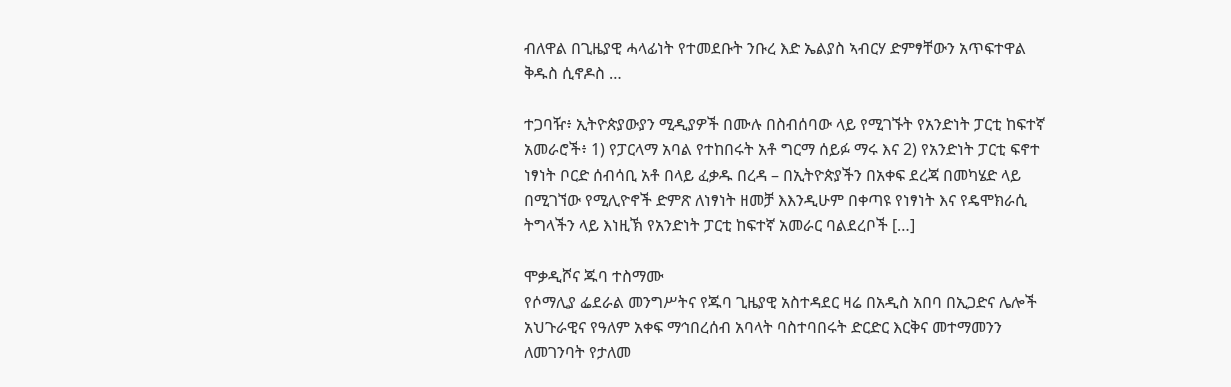ብለዋል በጊዜያዊ ሓላፊነት የተመደቡት ንቡረ እድ ኤልያስ ኣብርሃ ድምፃቸውን አጥፍተዋል   ቅዱስ ሲኖዶስ …

ተጋባዥ፥ ኢትዮጵያውያን ሚዲያዎች በሙሉ በስብሰባው ላይ የሚገኙት የአንድነት ፓርቲ ከፍተኛ አመራሮች፥ 1) የፓርላማ አባል የተከበሩት አቶ ግርማ ሰይፉ ማሩ እና 2) የአንድነት ፓርቲ ፍኖተ ነፃነት ቦርድ ሰብሳቢ አቶ በላይ ፈቃዱ በረዳ – በኢትዮጵያችን በአቀፍ ደረጃ በመካሄድ ላይ በሚገኘው የሚሊዮኖች ድምጽ ለነፃነት ዘመቻ እእንዲሁም በቀጣዩ የነፃነት እና የዴሞክራሲ ትግላችን ላይ እነዚኽ የአንድነት ፓርቲ ከፍተኛ አመራር ባልደረቦች […]

ሞቃዲሾና ጁባ ተስማሙ
የሶማሊያ ፌደራል መንግሥትና የጁባ ጊዜያዊ አስተዳደር ዛሬ በአዲስ አበባ በኢጋድና ሌሎች አህጉራዊና የዓለም አቀፍ ማኅበረሰብ አባላት ባስተባበሩት ድርድር እርቅና መተማመንን ለመገንባት የታለመ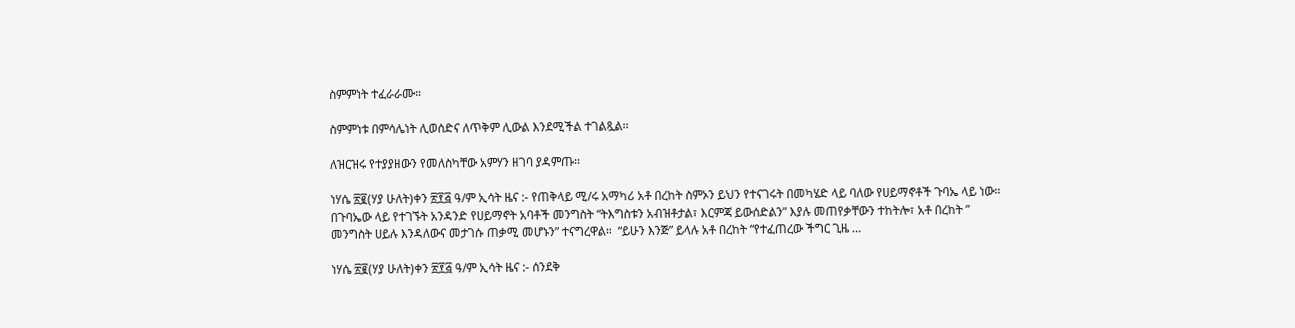ስምምነት ተፈራራሙ።

ስምምነቱ በምሳሌነት ሊወሰድና ለጥቅም ሊውል እንደሚችል ተገልጿል፡፡

ለዝርዝሩ የተያያዘውን የመለስካቸው አምሃን ዘገባ ያዳምጡ፡፡

ነሃሴ ፳፪(ሃያ ሁለት)ቀን ፳፻፭ ዓ/ም ኢሳት ዜና :- የጠቅላይ ሚ/ሩ አማካሪ አቶ በረከት ስምኦን ይህን የተናገሩት በመካሄድ ላይ ባለው የሀይማኖቶች ጉባኤ ላይ ነው። በጉባኤው ላይ የተገኙት አንዳንድ የሀይማኖት አባቶች መንግስት “ትእግስቱን አብዝቶታል፣ እርምጃ ይውሰድልን” እያሉ መጠየቃቸውን ተከትሎ፣ አቶ በረከት ” መንግስት ሀይሉ እንዳለውና መታገሱ ጠቃሚ መሆኑን” ተናግረዋል።  “ይሁን እንጅ” ይላሉ አቶ በረከት “የተፈጠረው ችግር ጊዜ …

ነሃሴ ፳፪(ሃያ ሁለት)ቀን ፳፻፭ ዓ/ም ኢሳት ዜና :- ሰንደቅ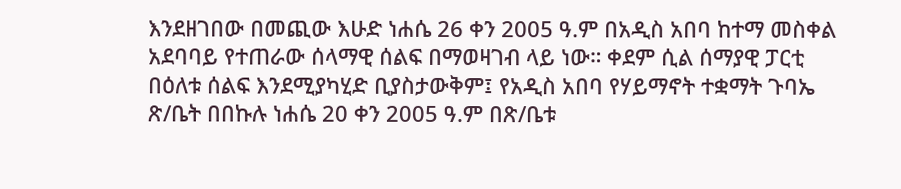እንደዘገበው በመጪው እሁድ ነሐሴ 26 ቀን 2005 ዓ.ም በአዲስ አበባ ከተማ መስቀል አደባባይ የተጠራው ሰላማዊ ሰልፍ በማወዛገብ ላይ ነው። ቀደም ሲል ሰማያዊ ፓርቲ በዕለቱ ሰልፍ እንደሚያካሂድ ቢያስታውቅም፤ የአዲስ አበባ የሃይማኖት ተቋማት ጉባኤ ጽ/ቤት በበኩሉ ነሐሴ 20 ቀን 2005 ዓ.ም በጽ/ቤቱ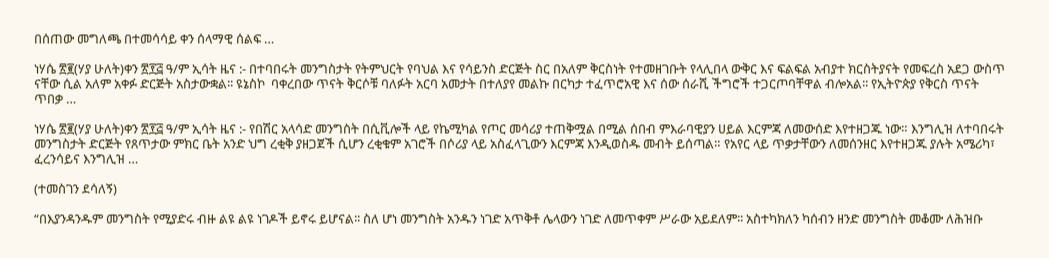በሰጠው መግለጫ በተመሳሳይ ቀን ሰላማዊ ሰልፍ …

ነሃሴ ፳፪(ሃያ ሁለት)ቀን ፳፻፭ ዓ/ም ኢሳት ዜና :- በተባበሩት መንግስታት የትምህርት የባህል እና የሳይንስ ድርጅት ስር በአለም ቅርስነት የተመዘገቡት የላሊበላ ውቅር እና ፍልፍል አብያተ ክርስትያናት የመፍረስ አደጋ ውስጥ ናቸው ሲል አለም አቀፉ ድርጅት አስታውቋል፡፡ ዩኔስኮ  ባቀረበው ጥናት ቅርሶቹ ባለፉት አርባ አመታት በተለያየ መልኩ በርካታ ተፈጥሮአዊ እና ሰው ሰራሺ ችግሮች ተጋርጦባቸዋል ብሎአል፡፡ የኢትዮጵያ የቅርስ ጥናት ጥበቃ …

ነሃሴ ፳፪(ሃያ ሁለት)ቀን ፳፻፭ ዓ/ም ኢሳት ዜና :- የበሽር አላሳድ መንግስት በሲቪሎች ላይ የኬሚካል የጦር መሳሪያ ተጠቅሟል በሚል ሰበብ ምእራባዊያን ሀይል እርምጃ ለመውሰድ እየተዘጋጁ ነው። እንግሊዝ ለተባበሩት መንግስታት ድርጅት የጸጥታው ምክር ቤት አንድ ህግ ረቂቅ ያዘጋጀች ሲሆን ረቂቁም አገሮች በሶሪያ ላይ አስፈላጊውን እርምጃ እንዲወስዱ መብት ይሰጣል። የአየር ላይ ጥቃታቸውን ለመሰንዘር እየተዘጋጁ ያሉት አሜሪካ፣ ፈረንሳይና እንግሊዝ …

(ተመስገን ደሳለኝ)

“በእያንዳንዱም መንግስት የሚያድሩ ብዙ ልዩ ልዩ ነገዶች ይኖሩ ይሆናል፡፡ ስለ ሆነ መንግስት አንዱን ነገድ አጥቅቶ ሌላውን ነገድ ለመጥቀም ሥራው አይደለም፡፡ አስተካክለን ካሰብን ዘንድ መንግስት መቆሙ ለሕዝቡ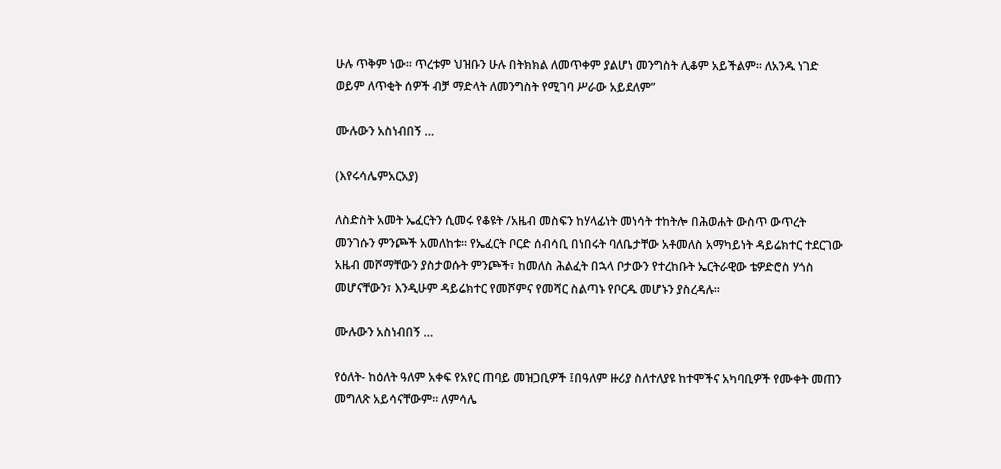ሁሉ ጥቅም ነው፡፡ ጥረቱም ህዝቡን ሁሉ በትክክል ለመጥቀም ያልሆነ መንግስት ሊቆም አይችልም፡፡ ለአንዱ ነገድ ወይም ለጥቂት ሰዎች ብቻ ማድላት ለመንግስት የሚገባ ሥራው አይደለም”

ሙሉውን አስነብበኝ …

(እየሩሳሌምአርአያ)

ለስድስት አመት ኤፈርትን ሲመሩ የቆዩት /አዜብ መስፍን ከሃላፊነት መነሳት ተከትሎ በሕወሐት ውስጥ ውጥረት መንገሱን ምንጮች አመለከቱ። የኤፈርት ቦርድ ሰብሳቢ በነበሩት ባለቤታቸው አቶመለስ አማካይነት ዳይሬክተር ተደርገው አዜብ መሾማቸውን ያስታወሱት ምንጮች፣ ከመለስ ሕልፈት በኋላ ቦታውን የተረከቡት ኤርትራዊው ቴዎድሮስ ሃጎስ መሆናቸውን፣ እንዲሁም ዳይሬክተር የመሾምና የመሻር ስልጣኑ የቦርዱ መሆኑን ያስረዳሉ።

ሙሉውን አስነብበኝ …

የዕለት- ከዕለት ዓለም አቀፍ የአየር ጠባይ መዝጋቢዎች ፤በዓለም ዙሪያ ስለተለያዩ ከተሞችና አካባቢዎች የሙቀት መጠን መግለጽ አይሳናቸውም። ለምሳሌ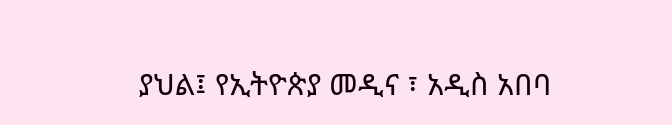ያህል፤ የኢትዮጵያ መዲና ፣ አዲስ አበባ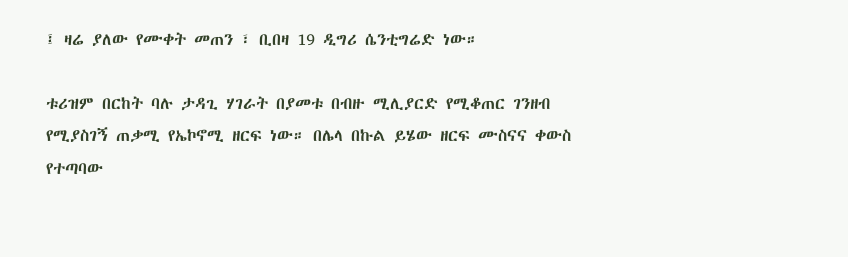፤ ዛሬ ያለው የሙቀት መጠን ፣ ቢበዛ 19 ዲግሪ ሴንቲግሬድ ነው።

ቱሪዝም በርከት ባሉ ታዳጊ ሃገራት በያመቱ በብዙ ሚሊያርድ የሚቆጠር ገንዘብ የሚያስገኝ ጠቃሚ የኤኮኖሚ ዘርፍ ነው። በሌላ በኩል ይሄው ዘርፍ ሙስናና ቀውስ የተጣባው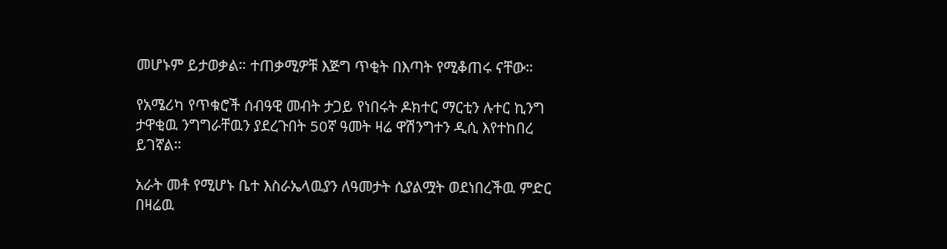መሆኑም ይታወቃል። ተጠቃሚዎቹ እጅግ ጥቂት በእጣት የሚቆጠሩ ናቸው።

የአሜሪካ የጥቁሮች ሰብዓዊ መብት ታጋይ የነበሩት ዶክተር ማርቲን ሉተር ኪንግ ታዋቂዉ ንግግራቸዉን ያደረጉበት 50ኛ ዓመት ዛሬ ዋሽንግተን ዲሲ እየተከበረ ይገኛል።

አራት መቶ የሚሆኑ ቤተ እስራኤላዉያን ለዓመታት ሲያልሟት ወደነበረችዉ ምድር በዛሬዉ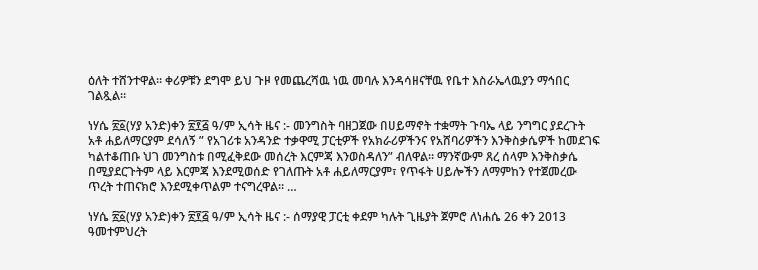ዕለት ተሸንተዋል። ቀሪዎቹን ደግሞ ይህ ጉዞ የመጨረሻዉ ነዉ መባሉ እንዳሳዘናቸዉ የቤተ እስራኤላዉያን ማኅበር ገልጿል።

ነሃሴ ፳፩(ሃያ አንድ)ቀን ፳፻፭ ዓ/ም ኢሳት ዜና :- መንግስት ባዘጋጀው በሀይማኖት ተቋማት ጉባኤ ላይ ንግግር ያደረጉት አቶ ሐይለማርያም ደሳለኝ ” የአገሪቱ አንዳንድ ተቃዋሚ ፓርቲዎች የአክራሪዎችንና የአሸባሪዎችን እንቅስቃሴዎች ከመደገፍ ካልተቆጠቡ ህገ መንግስቱ በሚፈቅደው መሰረት እርምጃ እንወስዳለን” ብለዋል። ማንኛውም ጸረ ሰላም እንቅስቃሴ በሚያደርጉትም ላይ እርምጃ እንደሚወሰድ የገለጡት አቶ ሐይለማርያም፣ የጥፋት ሀይሎችን ለማምከን የተጀመረው ጥረት ተጠናክሮ እንደሚቀጥልም ተናግረዋል። …

ነሃሴ ፳፩(ሃያ አንድ)ቀን ፳፻፭ ዓ/ም ኢሳት ዜና :- ሰማያዊ ፓርቲ ቀደም ካሉት ጊዜያት ጀምሮ ለነሐሴ 26 ቀን 2013 ዓመተምህረት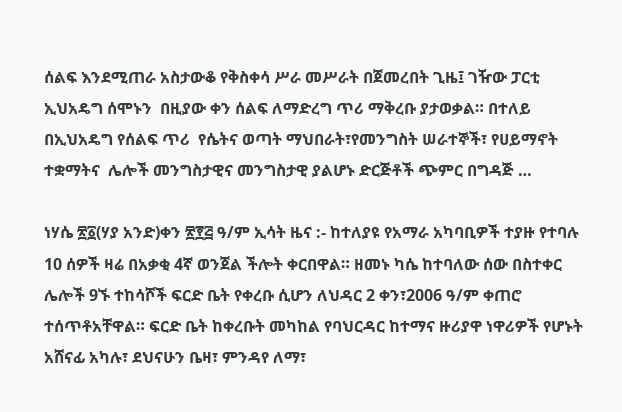ሰልፍ እንደሚጠራ አስታውቆ የቅስቀሳ ሥራ መሥራት በጀመረበት ጊዜ፤ ገዥው ፓርቲ ኢህአዴግ ሰሞኑን  በዚያው ቀን ሰልፍ ለማድረግ ጥሪ ማቅረቡ ያታወቃል። በተለይ በኢህአዴግ የሰልፍ ጥሪ  የሴትና ወጣት ማህበራት፣የመንግስት ሠራተኞች፣ የሀይማኖት ተቋማትና  ሌሎች መንግስታዊና መንግስታዊ ያልሆኑ ድርጅቶች ጭምር በግዳጅ …

ነሃሴ ፳፩(ሃያ አንድ)ቀን ፳፻፭ ዓ/ም ኢሳት ዜና :- ከተለያዩ የአማራ አካባቢዎች ተያዙ የተባሉ 10 ሰዎች ዛሬ በአቃቂ 4ኛ ወንጀል ችሎት ቀርበዋል። ዘመኑ ካሴ ከተባለው ሰው በስተቀር ሌሎች 9ኙ ተከሳሾች ፍርድ ቤት የቀረቡ ሲሆን ለህዳር 2 ቀን፣2006 ዓ/ም ቀጠሮ ተሰጥቶአቸዋል። ፍርድ ቤት ከቀረቡት መካከል የባህርዳር ከተማና ዙሪያዋ ነዋሪዎች የሆኑት አሸናፊ አካሉ፣ ደህናሁን ቤዛ፣ ምንዳየ ለማ፣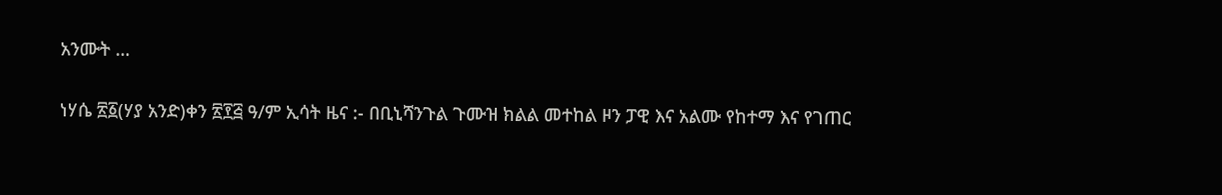አንሙት …

ነሃሴ ፳፩(ሃያ አንድ)ቀን ፳፻፭ ዓ/ም ኢሳት ዜና :- በቢኒሻንጉል ጉሙዝ ክልል መተከል ዞን ፓዊ እና አልሙ የከተማ እና የገጠር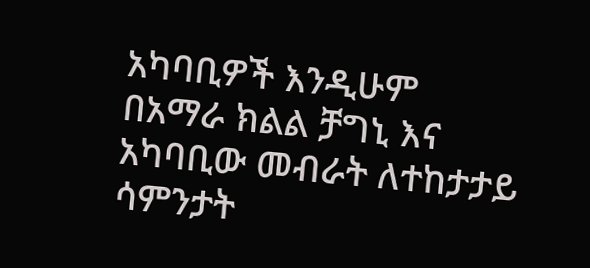አካባቢዎች እንዲሁም በአማራ ክልል ቻግኒ እና አካባቢው መብራት ለተከታታይ ሳምንታት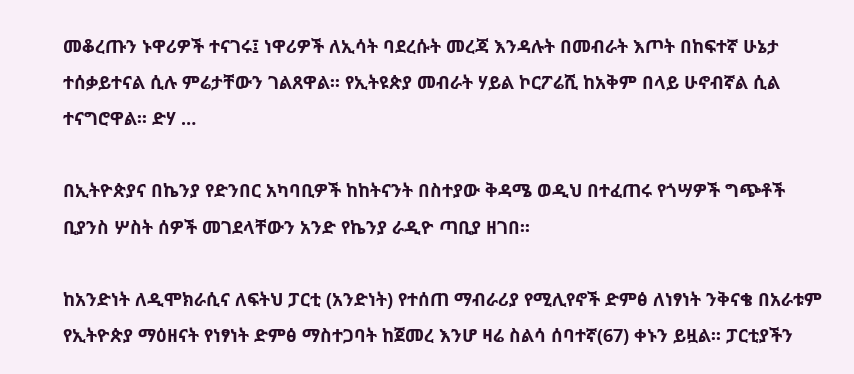መቆረጡን ኑዋሪዎች ተናገሩ፤ ነዋሪዎች ለኢሳት ባደረሱት መረጃ እንዳሉት በመብራት እጦት በከፍተኛ ሁኔታ ተሰቃይተናል ሲሉ ምሬታቸውን ገልጸዋል፡፡ የኢትዩጵያ መብራት ሃይል ኮርፖሬሺ ከአቅም በላይ ሁኖብኛል ሲል ተናግሮዋል፡፡ ድሃ …

በኢትዮጵያና በኬንያ የድንበር አካባቢዎች ከከትናንት በስተያው ቅዳሜ ወዲህ በተፈጠሩ የጎሣዎች ግጭቶች ቢያንስ ሦስት ሰዎች መገደላቸውን አንድ የኬንያ ራዲዮ ጣቢያ ዘገበ፡፡

ከአንድነት ለዲሞክራሲና ለፍትህ ፓርቲ (አንድነት) የተሰጠ ማብራሪያ የሚሊየኖች ድምፅ ለነፃነት ንቅናቄ በአራቱም የኢትዮጵያ ማዕዘናት የነፃነት ድምፅ ማስተጋባት ከጀመረ እንሆ ዛሬ ስልሳ ሰባተኛ(67) ቀኑን ይዟል፡፡ ፓርቲያችን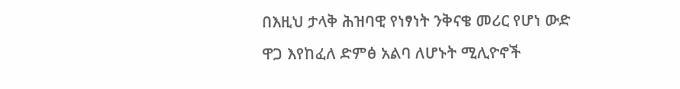በእዚህ ታላቅ ሕዝባዊ የነፃነት ንቅናቄ መሪር የሆነ ውድ ዋጋ እየከፈለ ድምፅ አልባ ለሆኑት ሚሊዮኖች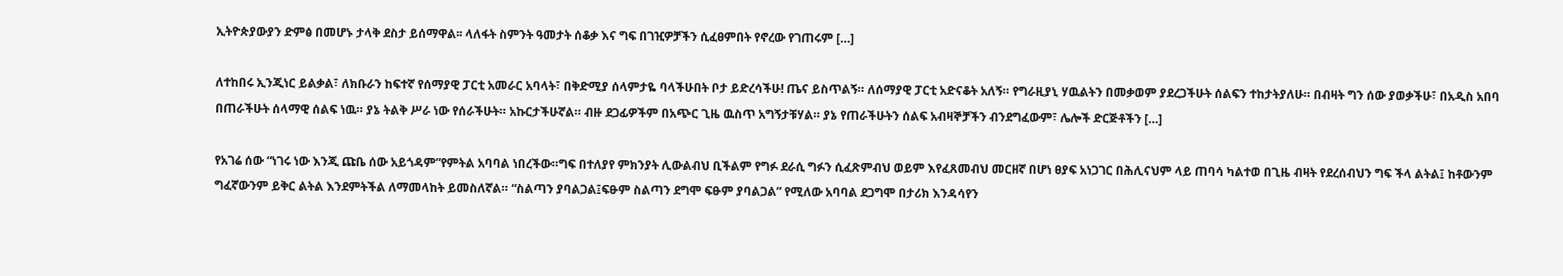ኢትዮጵያውያን ድምፅ በመሆኑ ታላቅ ደስታ ይሰማዋል፡፡ ላለፋት ስምንት ዓመታት ሰቆቃ እና ግፍ በገዢዎቻችን ሲፈፀምበት የኖረው የገጠሩም […]

ለተከበሩ ኢንጂነር ይልቃል፣ ለክቡራን ከፍተኛ የሰማያዊ ፓርቲ አመራር አባላት፣ በቅድሚያ ሰላምታዬ ባላችሁበት ቦታ ይድረሳችሁ! ጤና ይስጥልኝ። ለሰማያዊ ፓርቲ አድናቆት አለኝ። የግራዚያኒ ሃዉልትን በመቃወም ያደረጋችሁት ሰልፍን ተከታትያለሁ። በብዛት ግን ሰው ያወቃችሁ፣ በአዲስ አበባ በጠራችሁት ሰላማዊ ሰልፍ ነዉ። ያኔ ትልቅ ሥራ ነው የሰራችሁት። አኩርታችሁኛል። ብዙ ደጋፊዎችም በአጭር ጊዜ ዉስጥ አግኝታቹሃል። ያኔ የጠራችሁትን ሰልፍ አብዛኞቻችን ብንደግፈውም፣ ሌሎች ድርጅቶችን […]

የአገሬ ሰው “ነገሩ ነው እንጂ ጩቤ ሰው አይጎዳም”የምትል አባባል ነበረችው።ግፍ በተለያየ ምክንያት ሊውልብህ ቢችልም የግፉ ደራሲ ግፉን ሲፈጽምብህ ወይም እየፈጸመብህ መርዘኛ በሆነ ፀያፍ አነጋገር በሕሊናህም ላይ ጠባሳ ካልተወ በጊዜ ብዛት የደረሰብህን ግፍ ችላ ልትል፤ ከቶውንም ግፈኛውንም ይቅር ልትል እንደምትችል ለማመላከት ይመስለኛል። “ስልጣን ያባልጋል፤ፍፁም ስልጣን ደግሞ ፍፁም ያባልጋል” የሚለው አባባል ደጋግሞ በታሪክ እንዳሳየን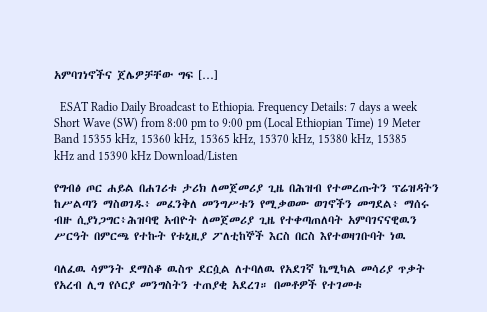አምባገነኖችና ጀሌዎቻቸው ግፍ […]

  ESAT Radio Daily Broadcast to Ethiopia. Frequency Details: 7 days a week Short Wave (SW) from 8:00 pm to 9:00 pm (Local Ethiopian Time) 19 Meter Band 15355 kHz, 15360 kHz, 15365 kHz, 15370 kHz, 15380 kHz, 15385 kHz and 15390 kHz Download/Listen

የግብፅ ጦር ሐይል በሐገሪቱ ታሪክ ለመጀመሪያ ጊዜ በሕዝብ የተመረጡትን ፕሬዝዳትን ከሥልጣን ማስወገዱ፥ መፈንቅለ መንግሥቱን የሚቃወሙ ወገኖችን መግደል፥ ማሰሩ ብዙ ሲያነጋግር፥ሕዝባዊ አብዮት ለመጀመሪያ ጊዜ የተቀጣጠለባት አምባገናናዊዉን ሥርዓት በምርጫ የተኩት የቱኒዚያ ፖለቲከኞች እርስ በርስ እየተወዛገቡባት ነዉ

ባለፈዉ ሳምንት ደማስቆ ዉስጥ ደርሷል ለተባለዉ የአደገኛ ኬሚካል መሳሪያ ጥቃት የአረብ ሊግ የሶርያ መንግስትን ተጠያቂ አደረገ። በመቶዎች የተገመቱ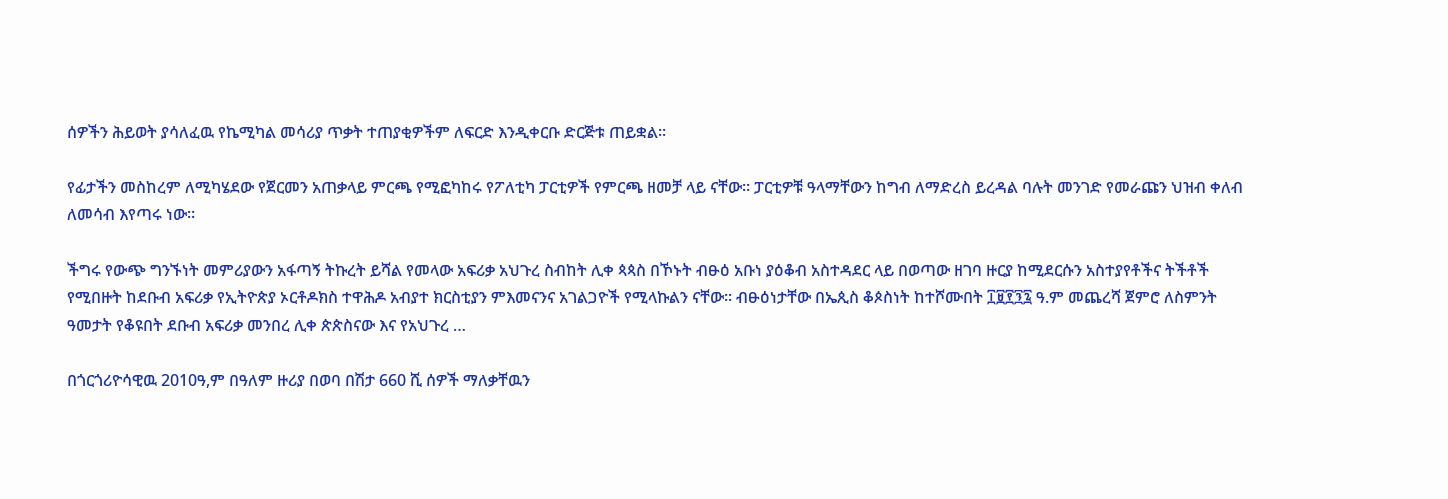ሰዎችን ሕይወት ያሳለፈዉ የኬሚካል መሳሪያ ጥቃት ተጠያቂዎችም ለፍርድ እንዲቀርቡ ድርጅቱ ጠይቋል።

የፊታችን መስከረም ለሚካሄደው የጀርመን አጠቃላይ ምርጫ የሚፎካከሩ የፖለቲካ ፓርቲዎች የምርጫ ዘመቻ ላይ ናቸው። ፓርቲዎቹ ዓላማቸውን ከግብ ለማድረስ ይረዳል ባሉት መንገድ የመራጩን ህዝብ ቀለብ ለመሳብ እየጣሩ ነው።

ችግሩ የውጭ ግንኙነት መምሪያውን አፋጣኝ ትኩረት ይሻል የመላው አፍሪቃ አህጉረ ስብከት ሊቀ ጳጳስ በኾኑት ብፁዕ አቡነ ያዕቆብ አስተዳደር ላይ በወጣው ዘገባ ዙርያ ከሚደርሱን አስተያየቶችና ትችቶች የሚበዙት ከደቡብ አፍሪቃ የኢትዮጵያ ኦርቶዶክስ ተዋሕዶ አብያተ ክርስቲያን ምእመናንና አገልጋዮች የሚላኩልን ናቸው፡፡ ብፁዕነታቸው በኤጲስ ቆጶስነት ከተሾሙበት ፲፱፻፺፯ ዓ.ም መጨረሻ ጀምሮ ለስምንት ዓመታት የቆዩበት ደቡብ አፍሪቃ መንበረ ሊቀ ጵጵስናው እና የአህጉረ …

በጎርጎሪዮሳዊዉ 2010ዓ,ም በዓለም ዙሪያ በወባ በሽታ 660 ሺ ሰዎች ማለቃቸዉን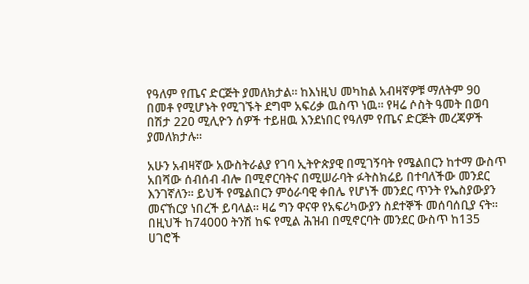የዓለም የጤና ድርጅት ያመለክታል። ከእነዚህ መካከል አብዛኛዎቹ ማለትም 90 በመቶ የሚሆኑት የሚገኙት ደግሞ አፍሪቃ ዉስጥ ነዉ። የዛሬ ሶስት ዓመት በወባ በሽታ 220 ሚሊዮን ሰዎች ተይዘዉ እንደነበር የዓለም የጤና ድርጅት መረጃዎች ያመለክታሉ።

አሁን አብዛኛው አውስትራልያ የገባ ኢትዮጵያዊ በሚገኝባት የሜልበርን ከተማ ውስጥ አበሻው ሰብሰብ ብሎ በሚኖርባትና በሚሠራባት ፉትስክሬይ በተባለችው መንደር እንገኛለን፡፡ ይህች የሜልበርን ምዕራባዊ ቀበሌ የሆነች መንደር ጥንት የኤስያውያን መናኸርያ ነበረች ይባላል፡፡ ዛሬ ግን ዋናዋ የአፍሪካውያን ስደተኞች መሰባሰቢያ ናት፡፡ በዚህች ከ74000 ትንሽ ከፍ የሚል ሕዝብ በሚኖርባት መንደር ውስጥ ከ135 ሀገሮች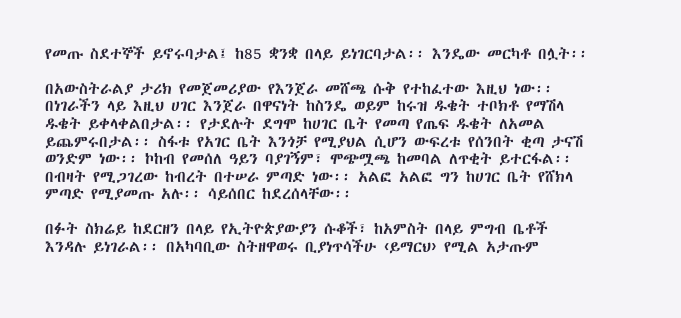የመጡ ስደተኞች ይኖሩባታል፤ ከ85 ቋንቋ በላይ ይነገርባታል፡፡ እንዴው መርካቶ በሏት፡፡

በአውስትራልያ ታሪክ የመጀመሪያው የእንጀራ መሸጫ ሱቅ የተከፈተው እዚህ ነው፡፡ በነገራችን ላይ እዚህ ሀገር እንጀራ በዋናነት ከስንዴ ወይም ከሩዝ ዱቄት ተቦክቶ የማሽላ ዱቄት ይቀላቀልበታል፡፡ የታደሉት ደግሞ ከሀገር ቤት የመጣ የጤፍ ዱቄት ለአመል ይጨምሩበታል፡፡ ስፋቱ የአገር ቤት እንጎቻ የሚያህል ሲሆን ውፍረቱ የሰንበት ቂጣ ታናሽ ወንድም ነው፡፡ ኮከብ የመሰለ ዓይን ባያገኝም፣ ሞጭሟጫ ከመባል ለጥቂት ይተርፋል፡፡ በብዛት የሚጋገረው ከብረት በተሠራ ምጣድ ነው፡፡ አልፎ አልፎ ግን ከሀገር ቤት የሸክላ ምጣድ የሚያመጡ አሉ፡፡ ሳይሰበር ከደረሰላቸው፡፡

በፉት ስክሬይ ከደርዘን በላይ የኢትዮጵያውያን ሱቆች፣ ከአምስት በላይ ምግብ ቤቶች እንዳሉ ይነገራል፡፡ በአካባቢው ስትዘዋወሩ ቢያነጥሳችሁ ‹ይማርህ› የሚል አታጡም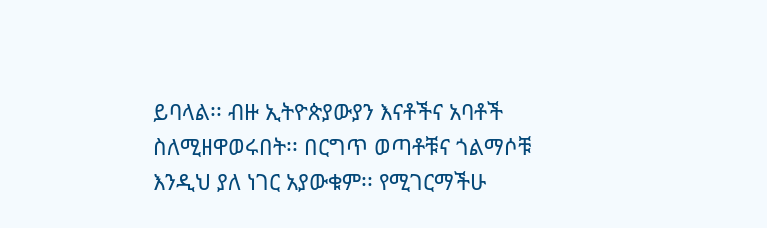ይባላል፡፡ ብዙ ኢትዮጵያውያን እናቶችና አባቶች ስለሚዘዋወሩበት፡፡ በርግጥ ወጣቶቹና ጎልማሶቹ እንዲህ ያለ ነገር አያውቁም፡፡ የሚገርማችሁ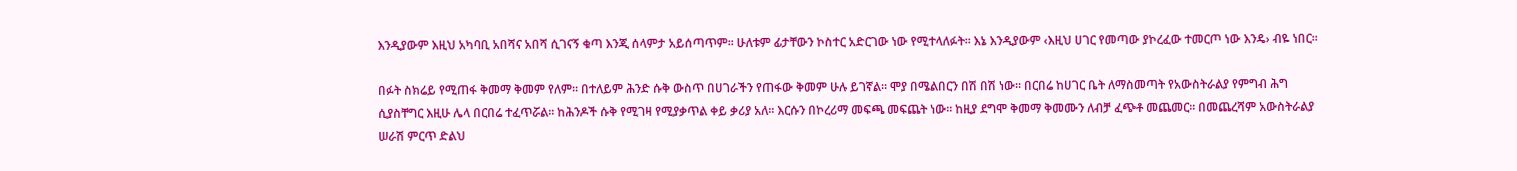እንዲያውም እዚህ አካባቢ አበሻና አበሻ ሲገናኝ ቁጣ እንጂ ሰላምታ አይሰጣጥም፡፡ ሁለቱም ፊታቸውን ኮስተር አድርገው ነው የሚተላለፉት፡፡ እኔ እንዲያውም ‹እዚህ ሀገር የመጣው ያኮረፈው ተመርጦ ነው እንዴ› ብዬ ነበር፡፡

በፉት ስክሬይ የሚጠፋ ቅመማ ቅመም የለም፡፡ በተለይም ሕንድ ሱቅ ውስጥ በሀገራችን የጠፋው ቅመም ሁሉ ይገኛል፡፡ ሞያ በሜልበርን በሽ በሽ ነው፡፡ በርበሬ ከሀገር ቤት ለማስመጣት የአውስትራልያ የምግብ ሕግ ሲያስቸግር እዚሁ ሌላ በርበሬ ተፈጥሯል፡፡ ከሕንዶች ሱቅ የሚገዛ የሚያቃጥል ቀይ ቃሪያ አለ፡፡ እርሱን በኮረሪማ መፍጫ መፍጨት ነው፡፡ ከዚያ ደግሞ ቅመማ ቅመሙን ለብቻ ፈጭቶ መጨመር፡፡ በመጨረሻም አውስትራልያ ሠራሽ ምርጥ ድልህ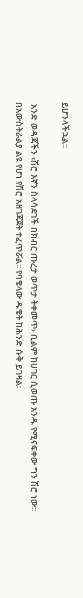ይሆንላችኋል፡፡

 አንድ ወዳጃችን ‹ሽሮ እኛን ስላሳደገች በክብር ጡረታ ወጥታ ትቀመጥ› ቢልም ከሀገር ሲወጡ አንዱ የሚናፍቀው ግን ሽሮ ነው፡፡ በአውስትራልያ ልዩ የሆነ የሽሮ አዘገጃጀት ተፈጥሯል፡፡ የባቄላው ዱቄት ከሕንድ ሱቅ ይገዛል፡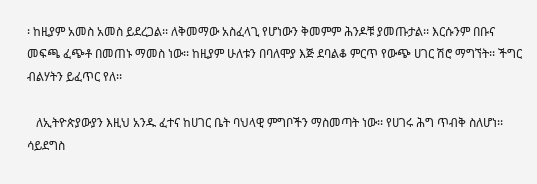፡ ከዚያም አመስ አመስ ይደረጋል፡፡ ለቅመማው አስፈላጊ የሆነውን ቅመምም ሕንዶቹ ያመጡታል፡፡ እርሱንም በቡና መፍጫ ፈጭቶ በመጠኑ ማመስ ነው፡፡ ከዚያም ሁለቱን በባለሞያ እጅ ደባልቆ ምርጥ የውጭ ሀገር ሽሮ ማግኘት፡፡ ችግር ብልሃትን ይፈጥር የለ፡፡

   ለኢትዮጵያውያን እዚህ አንዱ ፈተና ከሀገር ቤት ባህላዊ ምግቦችን ማስመጣት ነው፡፡ የሀገሩ ሕግ ጥብቅ ስለሆነ፡፡ ሳይደግስ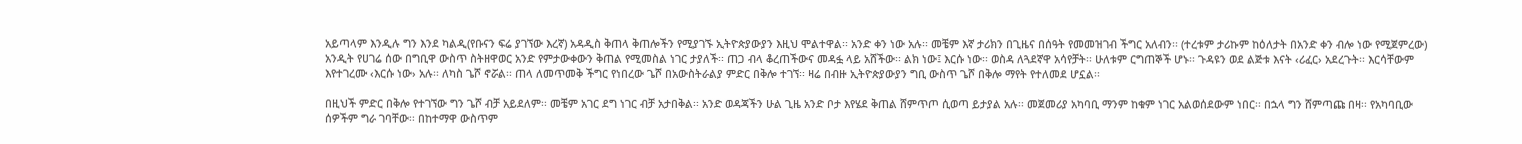አይጣላም እንዲሉ ግን እንደ ካልዲ(የቡናን ፍሬ ያገኘው እረኛ) አዳዲስ ቅጠላ ቅጠሎችን የሚያገኙ ኢትዮጵያውያን እዚህ ሞልተዋል፡፡ አንድ ቀን ነው አሉ፡፡ መቼም እኛ ታሪክን በጊዜና በሰዓት የመመዝገብ ችግር አለብን፡፡ (ተረቱም ታሪኩም ከዕለታት በአንድ ቀን ብሎ ነው የሚጀምረው) አንዲት የሀገሬ ሰው በግቢዋ ውስጥ ስትዘዋወር አንድ የምታውቀውን ቅጠል የሚመስል ነገር ታያለች፡፡ ጠጋ ብላ ቆረጠችውና መዳፏ ላይ አሸችው፡፡ ልክ ነው፤ እርሱ ነው፡፡ ወስዳ ለጓደኛዋ አሳየቻት፡፡ ሁለቱም ርግጠኞች ሆኑ፡፡ ጉዳዩን ወደ ልጅቱ እናት ‹ሪፈር› አደረጉት፡፡ እርሳቸውም እየተገረሙ ‹እርሱ ነው› አሉ፡፡ ለካስ ጌሾ ኖሯል፡፡ ጠላ ለመጥመቅ ችግር የነበረው ጌሾ በአውስትራልያ ምድር በቅሎ ተገኘ፡፡ ዛሬ በብዙ ኢትዮጵያውያን ግቢ ውስጥ ጌሾ በቅሎ ማየት የተለመደ ሆኗል፡፡

በዚህች ምድር በቅሎ የተገኘው ግን ጌሾ ብቻ አይደለም፡፡ መቼም አገር ደግ ነገር ብቻ አታበቅል፡፡ አንድ ወዳጃችን ሁል ጊዜ አንድ ቦታ እየሄደ ቅጠል ሸምጥጦ ሲወጣ ይታያል አሉ፡፡ መጀመሪያ አካባቢ ማንም ከቁም ነገር አልወሰደውም ነበር፡፡ በኋላ ግን ሸምጣጩ በዛ፡፡ የአካባቢው ሰዎችም ግራ ገባቸው፡፡ በከተማዋ ውስጥም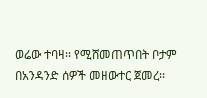ወሬው ተባዛ፡፡ የሚሸመጠጥበት ቦታም በአንዳንድ ሰዎች መዘውተር ጀመረ፡፡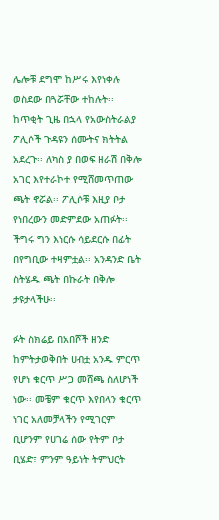ሌሎቹ ደግሞ ከሥሩ እየነቀሉ ወስደው በጓሯቸው ተከሉት፡፡ ከጥቂት ጊዜ በኋላ የአውስትራልያ ፖሊሶች ጉዳዩን ሰሙትና ክትትል አደረጉ፡፡ ለካስ ያ በወፍ ዘራሽ በቅሎ አገር እየተራኮተ የሚሸመጥጠው ጫት ኖሯል፡፡ ፖሊሶቹ እዚያ ቦታ የነበረውን መድምደው አጠፉት፡፡ ችግሩ ግን እነርሱ ሳይደርሱ በፊት በየግቢው ተዛምቷል፡፡ አንዳንድ ቤት ስትሄዱ ጫት በኩራት በቅሎ ታዩታላችሁ፡፡

ፉት ስክሬይ በአበሾች ዘንድ ከምትታወቅበት ሀብቷ አንዱ ምርጥ የሆነ ቁርጥ ሥጋ መሸጫ ስለሆነች ነው፡፡ መቼም ቁርጥ እየበላን ቁርጥ ነገር አለመቻላችን የሚገርም ቢሆንም የሀገሬ ሰው የትም ቦታ ቢሄድ፣ ምንም ዓይነት ትምህርት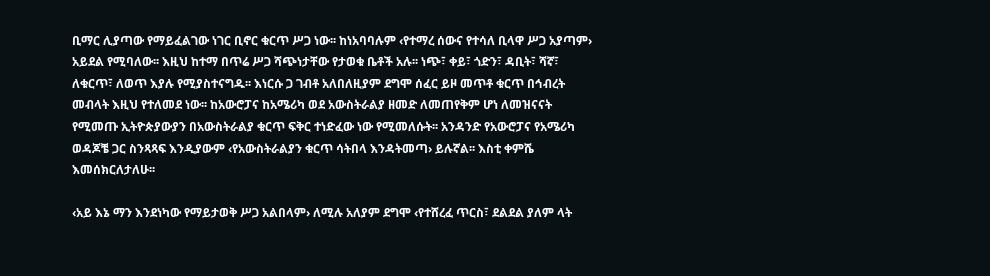ቢማር ሊያጣው የማይፈልገው ነገር ቢኖር ቁርጥ ሥጋ ነው፡፡ ከነአባባሉም ‹የተማረ ሰውና የተሳለ ቢላዋ ሥጋ አያጣም› አይደል የሚባለው፡፡ እዚህ ከተማ በጥሬ ሥጋ ሻጭነታቸው የታወቁ ቤቶች አሉ፡፡ ነጭ፣ ቀይ፣ ጎድን፣ ዳቢት፣ ሻኛ፣ ለቁርጥ፣ ለወጥ እያሉ የሚያስተናግዱ፡፡ እነርሱ ጋ ገብቶ አለበለዚያም ደግሞ ሰፈር ይዞ መጥቶ ቁርጥ በኅብረት መብላት እዚህ የተለመደ ነው፡፡ ከአውሮፓና ከአሜሪካ ወደ አውስትራልያ ዘመድ ለመጠየቅም ሆነ ለመዝናናት የሚመጡ ኢትዮጵያውያን በአውስትራልያ ቁርጥ ፍቅር ተነድፈው ነው የሚመለሱት፡፡ አንዳንድ የአውሮፓና የአሜሪካ ወዳጆቼ ጋር ስንጻጻፍ እንዲያውም ‹የአውስትራልያን ቁርጥ ሳትበላ እንዳትመጣ› ይሉኛል፡፡ እስቲ ቀምሼ እመሰክርለታለሁ፡፡

‹አይ እኔ ማን እንደነካው የማይታወቅ ሥጋ አልበላም› ለሚሉ አለያም ደግሞ ‹የተሸረፈ ጥርስ፣ ደልደል ያለም ላት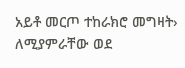አይቶ መርጦ ተከራክሮ መግዛት› ለሚያምራቸው ወደ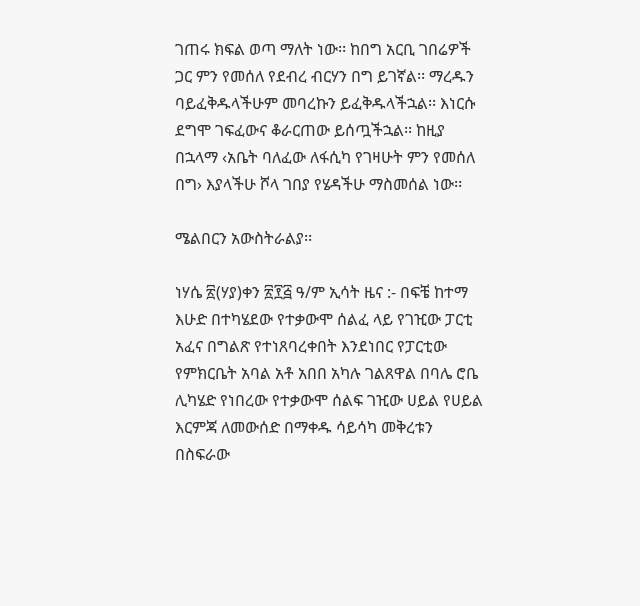ገጠሩ ክፍል ወጣ ማለት ነው፡፡ ከበግ አርቢ ገበሬዎች ጋር ምን የመሰለ የደብረ ብርሃን በግ ይገኛል፡፡ ማረዱን ባይፈቅዱላችሁም መባረኩን ይፈቅዱላችኋል፡፡ እነርሱ ደግሞ ገፍፈውና ቆራርጠው ይሰጧችኋል፡፡ ከዚያ በኋላማ ‹አቤት ባለፈው ለፋሲካ የገዛሁት ምን የመሰለ በግ› እያላችሁ ሾላ ገበያ የሄዳችሁ ማስመሰል ነው፡፡

ሜልበርን አውስትራልያ፡፡

ነሃሴ ፳(ሃያ)ቀን ፳፻፭ ዓ/ም ኢሳት ዜና :- በፍቼ ከተማ እሁድ በተካሄደው የተቃውሞ ሰልፈ ላይ የገዢው ፓርቲ አፈና በግልጽ የተነጸባረቀበት እንደነበር የፓርቲው የምክርቤት አባል አቶ አበበ አካሉ ገልጸዋል በባሌ ሮቤ ሊካሄድ የነበረው የተቃውሞ ሰልፍ ገዢው ሀይል የሀይል እርምጃ ለመውሰድ በማቀዱ ሳይሳካ መቅረቱን በስፍራው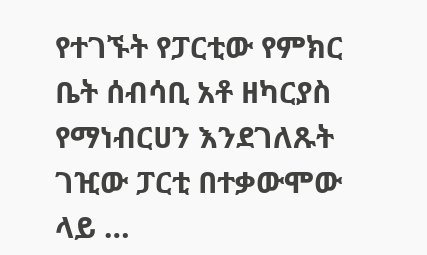የተገኙት የፓርቲው የምክር ቤት ሰብሳቢ አቶ ዘካርያስ የማነብርሀን እንደገለጹት ገዢው ፓርቲ በተቃውሞው ላይ …